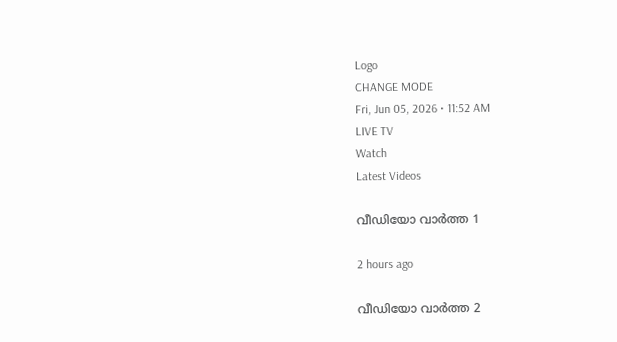Logo
CHANGE MODE
Fri, Jun 05, 2026 • 11:52 AM
LIVE TV
Watch
Latest Videos

വീഡിയോ വാർത്ത 1

2 hours ago

വീഡിയോ വാർത്ത 2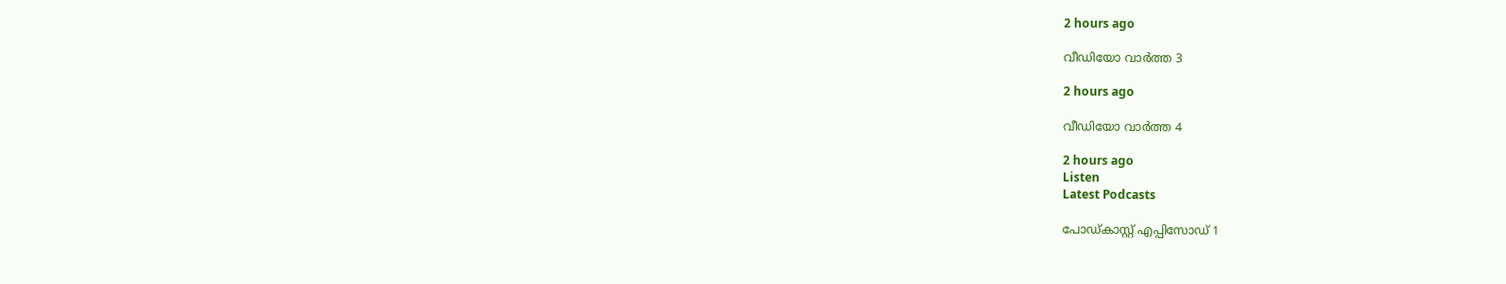2 hours ago

വീഡിയോ വാർത്ത 3

2 hours ago

വീഡിയോ വാർത്ത 4

2 hours ago
Listen
Latest Podcasts

പോഡ്കാസ്റ്റ് എപ്പിസോഡ് 1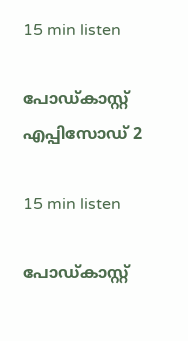15 min listen

പോഡ്കാസ്റ്റ് എപ്പിസോഡ് 2

15 min listen

പോഡ്കാസ്റ്റ്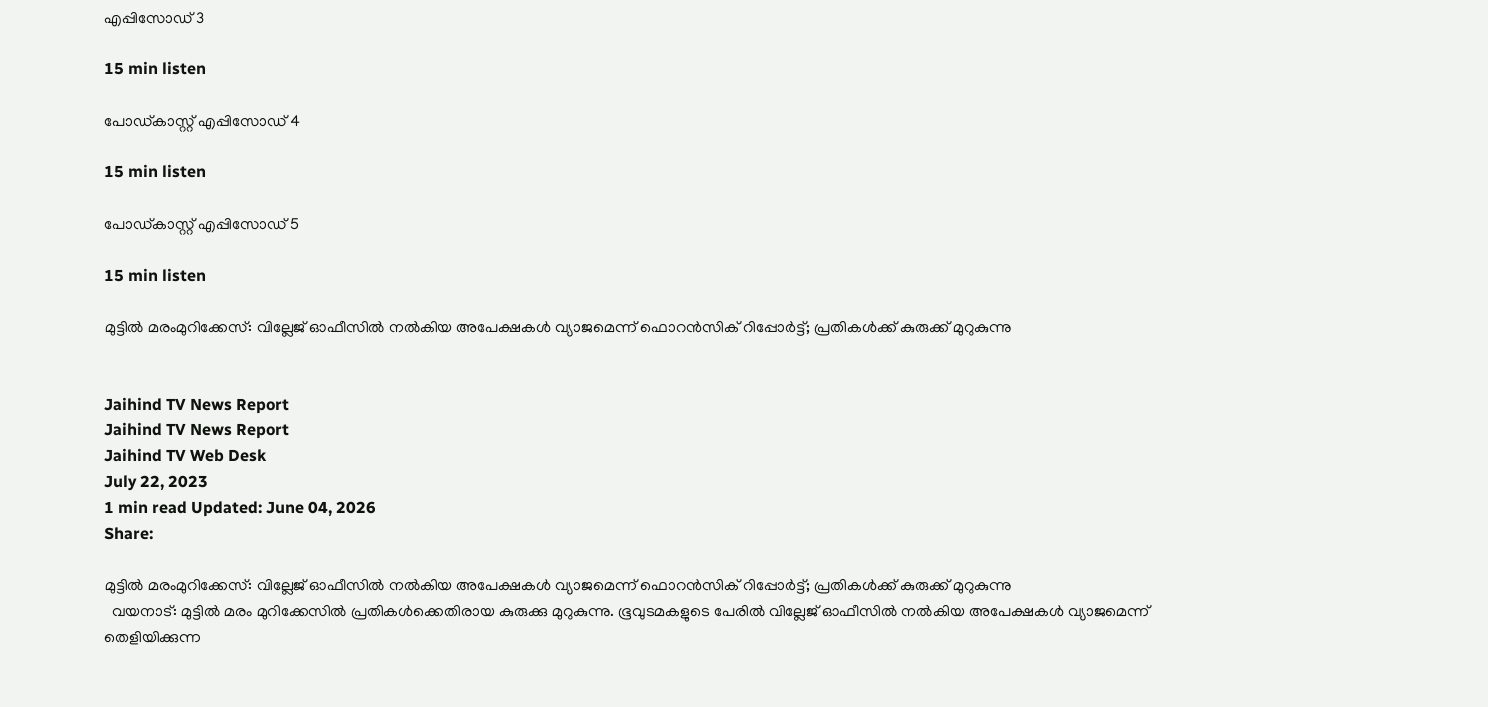എപ്പിസോഡ് 3

15 min listen

പോഡ്കാസ്റ്റ് എപ്പിസോഡ് 4

15 min listen

പോഡ്കാസ്റ്റ് എപ്പിസോഡ് 5

15 min listen

മുട്ടില്‍ മരംമുറിക്കേസ്: വില്ലേജ് ഓഫീസില്‍ നല്‍കിയ അപേക്ഷകള്‍ വ്യാജമെന്ന് ഫൊറന്‍സിക് റിപ്പോർട്ട്; പ്രതികള്‍ക്ക് കുരുക്ക് മുറുകുന്നു


Jaihind TV News Report
Jaihind TV News Report
Jaihind TV Web Desk
July 22, 2023
1 min read Updated: June 04, 2026
Share:

മുട്ടില്‍ മരംമുറിക്കേസ്: വില്ലേജ് ഓഫീസില്‍ നല്‍കിയ അപേക്ഷകള്‍ വ്യാജമെന്ന് ഫൊറന്‍സിക് റിപ്പോർട്ട്; പ്രതികള്‍ക്ക് കുരുക്ക് മുറുകുന്നു
  വയനാട്: മുട്ടിൽ മരം മുറിക്കേസിൽ പ്രതികൾക്കെതിരായ കുരുക്കു മുറുകുന്നു. ഭൂവുടമകളുടെ പേരിൽ വില്ലേജ് ഓഫീസിൽ നൽകിയ അപേക്ഷകൾ വ്യാജമെന്ന് തെളിയിക്കുന്ന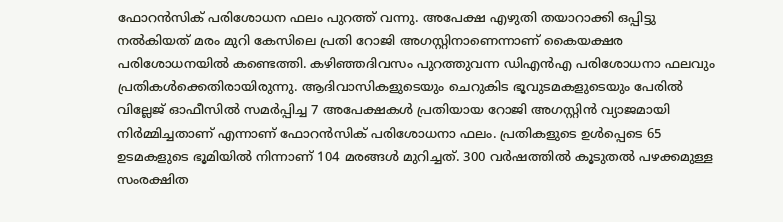ഫോറൻസിക് പരിശോധന ഫലം പുറത്ത് വന്നു. അപേക്ഷ എഴുതി തയാറാക്കി ഒപ്പിട്ടു നൽകിയത് മരം മുറി കേസിലെ പ്രതി റോജി അഗസ്റ്റിനാണെന്നാണ് കൈയക്ഷര പരിശോധനയില്‍ കണ്ടെത്തി. കഴിഞ്ഞദിവസം പുറത്തുവന്ന ഡിഎൻഎ പരിശോധനാ ഫലവും പ്രതികൾക്കെതിരായിരുന്നു. ആദിവാസികളുടെയും ചെറുകിട ഭൂവുടമകളുടെയും പേരിൽ വില്ലേജ് ഓഫീസിൽ സമർപ്പിച്ച 7 അപേക്ഷകൾ പ്രതിയായ റോജി അഗസ്റ്റിൻ വ്യാജമായി നിർമ്മിച്ചതാണ് എന്നാണ് ഫോറൻസിക് പരിശോധനാ ഫലം. പ്രതികളുടെ ഉൾപ്പെടെ 65 ഉടമകളുടെ ഭൂമിയിൽ നിന്നാണ് 104 മരങ്ങൾ മുറിച്ചത്. 300 വർഷത്തിൽ കൂടുതൽ പഴക്കമുള്ള സംരക്ഷിത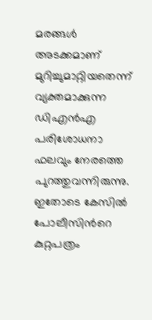മരങ്ങൾ അടക്കമാണ് മുറിച്ചുമാറ്റിയതെന്ന് വ്യക്തമാക്കുന്ന ഡിഎൻഎ പരിശോധനാ ഫലവും നേരത്തെ പുറത്തുവന്നിരുന്നു. ഇതോടെ കേസിൽ പോലീസിന്‍റെ കുറ്റപത്രം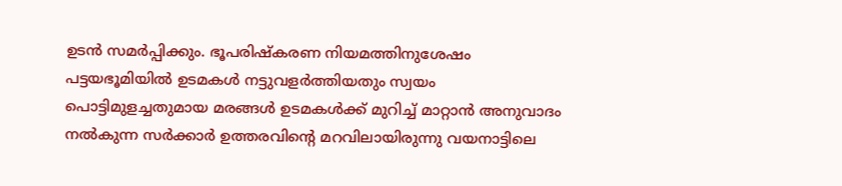ഉടൻ സമർപ്പിക്കും. ഭൂപരിഷ്‌കരണ നിയമത്തിനുശേഷം പട്ടയഭൂമിയിൽ ഉടമകൾ നട്ടുവളർത്തിയതും സ്വയം പൊട്ടിമുളച്ചതുമായ മരങ്ങൾ ഉടമകൾക്ക് മുറിച്ച് മാറ്റാൻ അനുവാദം നൽകുന്ന സർക്കാർ ഉത്തരവിന്‍റെ മറവിലായിരുന്നു വയനാട്ടിലെ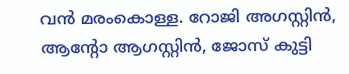വൻ മരംകൊള്ള. റോജി അഗസ്റ്റിൻ, ആന്‍റോ ആഗസ്റ്റിൻ, ജോസ് കുട്ടി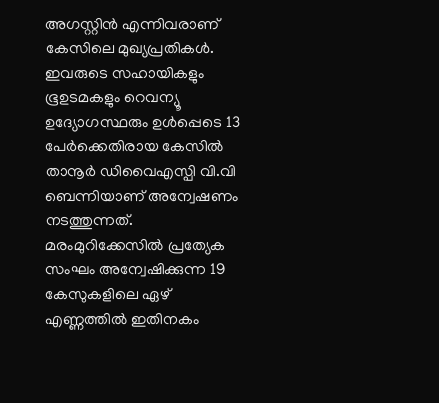അഗസ്റ്റിൻ എന്നിവരാണ് കേസിലെ മുഖ്യപ്രതികൾ. ഇവരുടെ സഹായികളും ഭൂഉടമകളും റെവന്യൂ ഉദ്യോഗസ്ഥരും ഉൾപ്പെടെ 13 പേർക്കെതിരായ കേസിൽ താനൂർ ഡിവൈഎസ്പി വി.വി ബെന്നിയാണ് അന്വേഷണം നടത്തുന്നത്. മരംമുറിക്കേസിൽ പ്രത്യേക സംഘം അന്വേഷിക്കുന്ന 19 കേസുകളിലെ ഏഴ് എണ്ണത്തില്‍ ഇതിനകം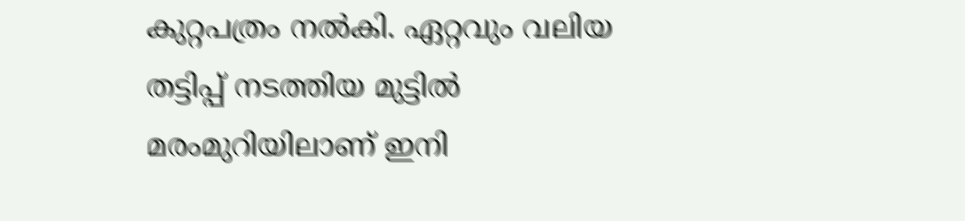കുറ്റപത്രം നൽകി. ഏറ്റവും വലിയ തട്ടിപ്പ് നടത്തിയ മുട്ടിൽ മരംമുറിയിലാണ് ഇനി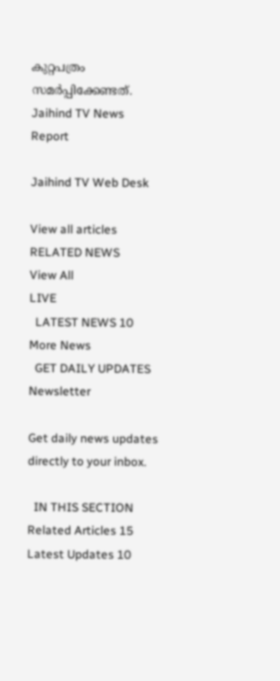കുറ്റപത്രം സമർപ്പിക്കേണ്ടത്.
Jaihind TV News Report

Jaihind TV Web Desk

View all articles
RELATED NEWS
View All
LIVE
  LATEST NEWS 10
More News
  GET DAILY UPDATES
Newsletter

Get daily news updates directly to your inbox.

  IN THIS SECTION
Related Articles 15
Latest Updates 10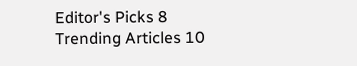Editor's Picks 8
Trending Articles 10